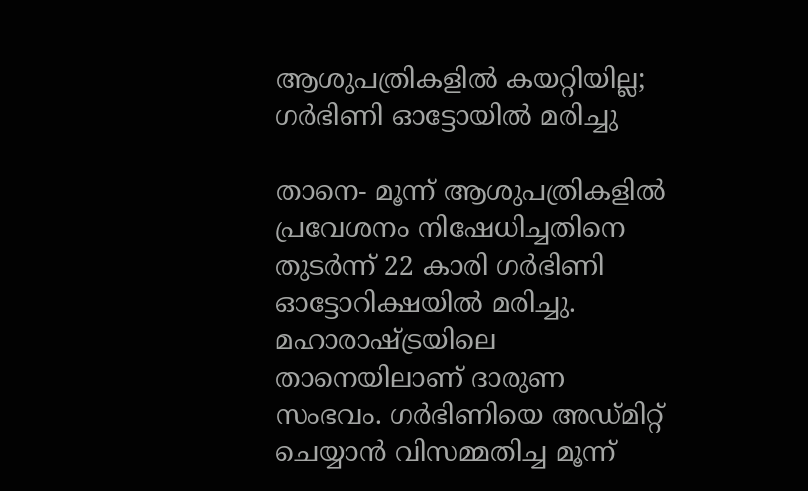ആശുപത്രികളില്‍ കയറ്റിയില്ല; ഗര്‍ഭിണി ഓട്ടോയില്‍ മരിച്ചു

താനെ- മൂന്ന് ആശുപത്രികളില്‍ പ്രവേശനം നിഷേധിച്ചതിനെ തുടര്‍ന്ന് 22 കാരി ഗര്‍ഭിണി ഓട്ടോറിക്ഷയില്‍ മരിച്ചു. മഹാരാഷ്ട്രയിലെ താനെയിലാണ് ദാരുണ സംഭവം. ഗര്‍ഭിണിയെ അഡ്മിറ്റ് ചെയ്യാന്‍ വിസമ്മതിച്ച മൂന്ന്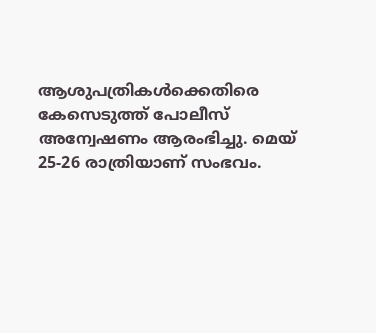ആശുപത്രികള്‍ക്കെതിരെ കേസെടുത്ത് പോലീസ് അന്വേഷണം ആരംഭിച്ചു. മെയ് 25-26 രാത്രിയാണ് സംഭവം.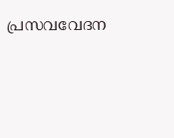പ്രസവവേദന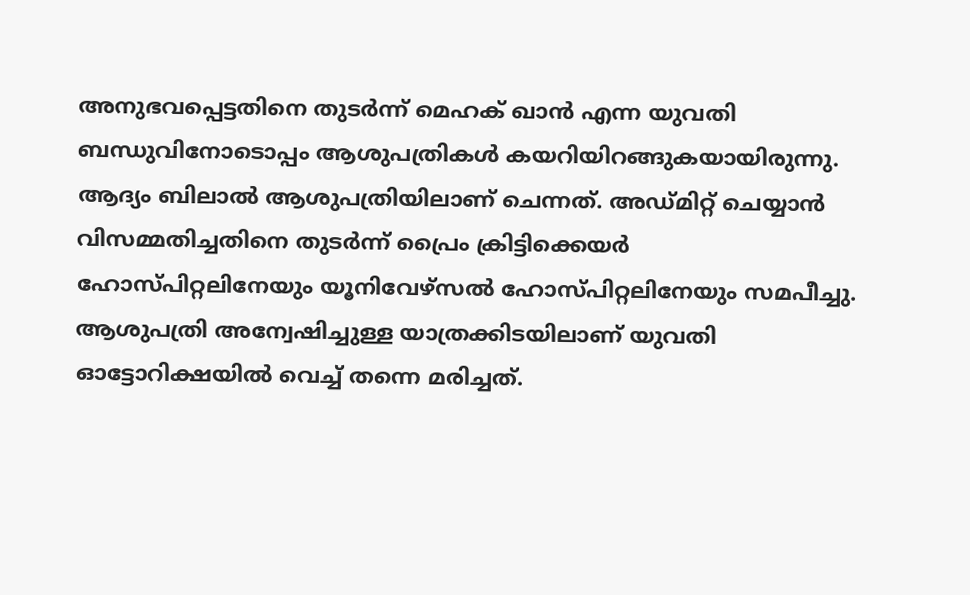അനുഭവപ്പെട്ടതിനെ തുടര്‍ന്ന് മെഹക് ഖാന്‍ എന്ന യുവതി ബന്ധുവിനോടൊപ്പം ആശുപത്രികള്‍ കയറിയിറങ്ങുകയായിരുന്നു. ആദ്യം ബിലാല്‍ ആശുപത്രിയിലാണ് ചെന്നത്. അഡ്മിറ്റ് ചെയ്യാന്‍ വിസമ്മതിച്ചതിനെ തുടര്‍ന്ന് പ്രൈം ക്രിട്ടിക്കെയര്‍ ഹോസ്പിറ്റലിനേയും യൂനിവേഴ്‌സല്‍ ഹോസ്പിറ്റലിനേയും സമപീച്ചു. ആശുപത്രി അന്വേഷിച്ചുള്ള യാത്രക്കിടയിലാണ് യുവതി ഓട്ടോറിക്ഷയില്‍ വെച്ച് തന്നെ മരിച്ചത്.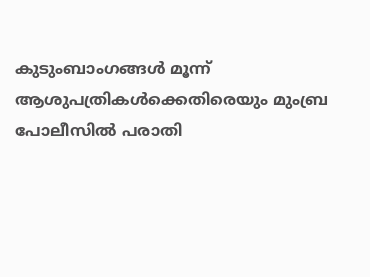കുടുംബാംഗങ്ങള്‍ മൂന്ന് ആശുപത്രികള്‍ക്കെതിരെയും മുംബ്ര പോലീസില്‍ പരാതി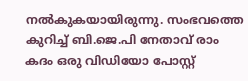നല്‍കുകയായിരുന്നു. സംഭവത്തെ കുറിച്ച് ബി.ജെ.പി നേതാവ് രാം കദം ഒരു വിഡിയോ പോസ്റ്റ്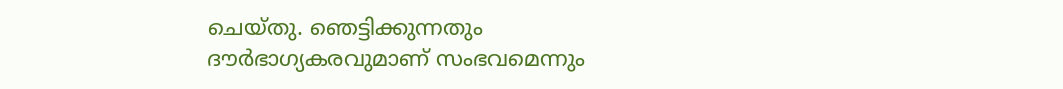ചെയ്തു. ഞെട്ടിക്കുന്നതും ദൗര്‍ഭാഗ്യകരവുമാണ് സംഭവമെന്നും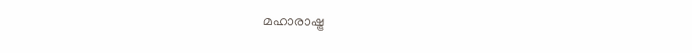മഹാരാഷ്ട്ര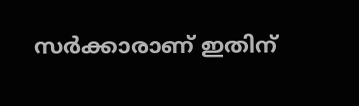സര്‍ക്കാരാണ് ഇതിന്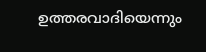ഉത്തരവാദിയെന്നും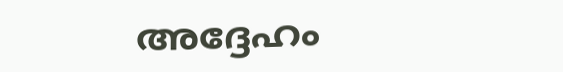അദ്ദേഹം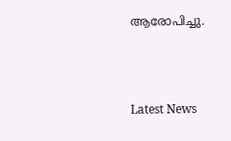ആരോപിച്ചു.



Latest News